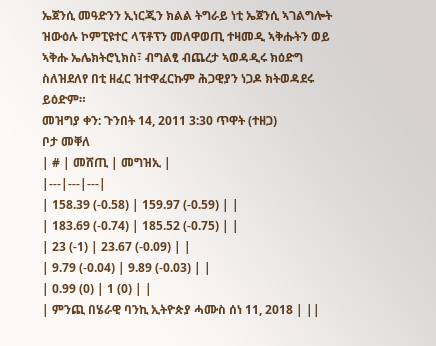ኤጀንሲ መዓድንን ኢነርጂን ክልል ትግራይ ነቲ ኤጀንሲ ኣገልግሎት ዝውዕሉ ኮምፒዩተር ላፕቶፕን መለዋወጢ ተዛመዲ ኣቅሑትን ወይ ኣቅሑ ኤሌክትሮኒክስ፣ ብግልፂ ብጨረታ ኣወዳዲሩ ክዕድግ ስለዝደለየ በቲ ዘፈር ዝተዋፈርኩም ሕጋዊያን ነጋዶ ክትወዳደሩ ይዕድም።
መዝግያ ቀን: ጉንበት 14, 2011 3:30 ጥዋት (ተዘጋ)
ቦታ መቐለ
| # | መሸጢ | መግዝኢ |
|---|---|---|
| 158.39 (-0.58) | 159.97 (-0.59) | |
| 183.69 (-0.74) | 185.52 (-0.75) | |
| 23 (-1) | 23.67 (-0.09) | |
| 9.79 (-0.04) | 9.89 (-0.03) | |
| 0.99 (0) | 1 (0) | |
| ምንጪ በሄራዊ ባንኪ ኢትዮጵያ ሓሙስ ሰነ 11, 2018 | ||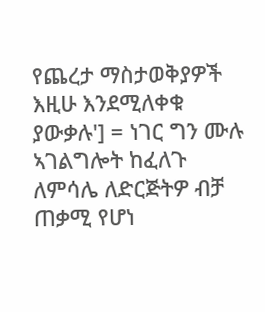የጨረታ ማስታወቅያዎች እዚሁ እንደሚለቀቁ ያውቃሉ'] = ነገር ግን ሙሉ ኣገልግሎት ከፈለጉ ለምሳሌ ለድርጅትዎ ብቻ ጠቃሚ የሆነ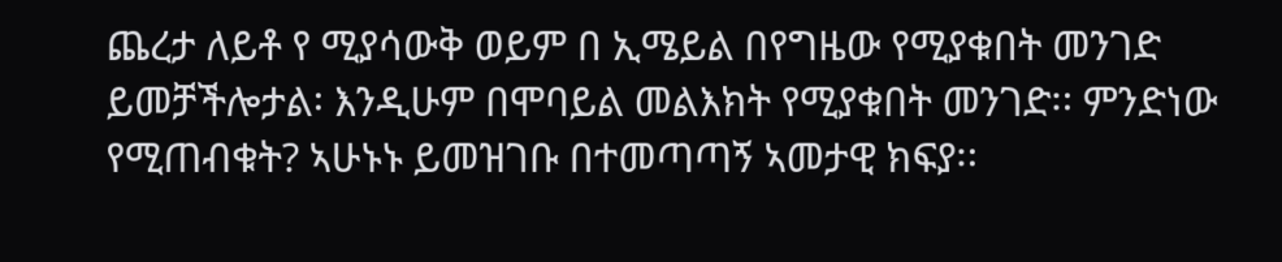ጨረታ ለይቶ የ ሚያሳውቅ ወይም በ ኢሜይል በየግዜው የሚያቁበት መንገድ ይመቻችሎታል፡ እንዲሁም በሞባይል መልእክት የሚያቁበት መንገድ፡፡ ምንድነው የሚጠብቁት? ኣሁኑኑ ይመዝገቡ በተመጣጣኝ ኣመታዊ ክፍያ፡፡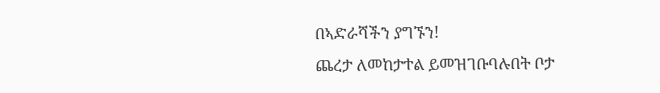በኣድራሻችን ያግኙን!
ጨረታ ለመከታተል ይመዝገቡባሉበት ቦታ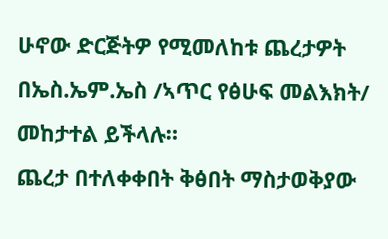ሁኖው ድርጅትዎ የሚመለከቱ ጨረታዎት በኤስ.ኤም.ኤስ /ኣጥር የፅሁፍ መልእክት/ መከታተል ይችላሉ።
ጨረታ በተለቀቀበት ቅፅበት ማስታወቅያው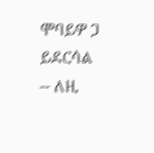ሞባይዎ ጋ ይደርሳል -- ለዚ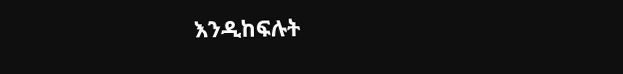እንዲከፍሉት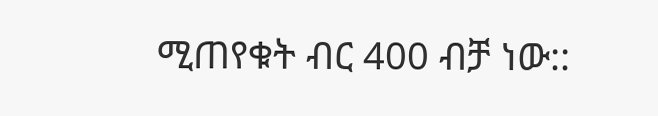ሚጠየቁት ብር 400 ብቻ ነው::